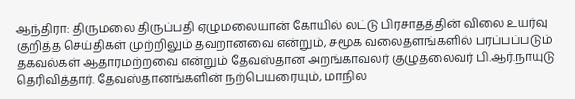ஆந்திரா: திருமலை திருப்பதி ஏழுமலையான் கோயில் லட்டு பிரசாதத்தின் விலை உயர்வு குறித்த செய்திகள் முற்றிலும் தவறானவை என்றும், சமூக வலைதளங்களில் பரப்பப்படும் தகவல்கள் ஆதாரமற்றவை என்றும் தேவஸ்தான அறங்காவலர் குழுதலைவர் பி.ஆர்.நாயுடு தெரிவித்தார். தேவஸ்தானங்களின் நற்பெயரையும், மாநில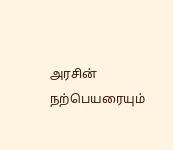அரசின் நற்பெயரையும்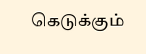கெடுக்கும்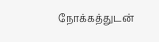நோக்கத்துடன்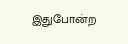இதுபோன்ற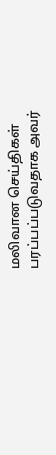மலிவான செய்திகள் பரப்பப்படுவதாக அவர்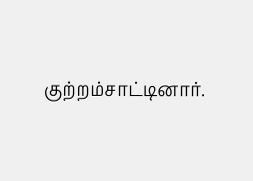குற்றம்சாட்டினார்.